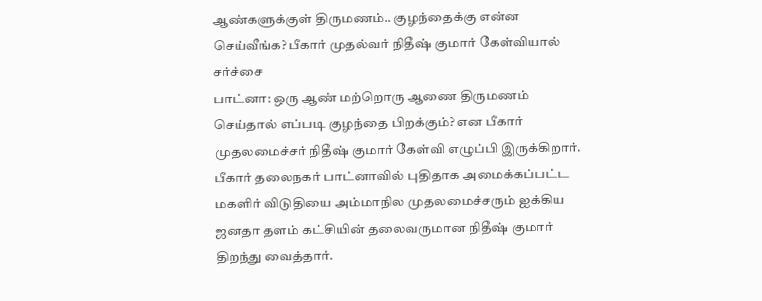ஆண்களுக்குள் திருமணம்.. குழந்தைக்கு என்ன செய்வீங்க? பீகார் முதல்வர் நிதீஷ் குமார் கேள்வியால் சர்ச்சை
பாட்னா: ஒரு ஆண் மற்றொரு ஆணை திருமணம் செய்தால் எப்படி குழந்தை பிறக்கும்? என பீகார் முதலமைச்சர் நிதீஷ் குமார் கேள்வி எழுப்பி இருக்கிறார்.
பீகார் தலைநகர் பாட்னாவில் புதிதாக அமைக்கப்பட்ட மகளிர் விடுதியை அம்மாநில முதலமைச்சரும் ஐக்கிய ஜனதா தளம் கட்சியின் தலைவருமான நிதீஷ் குமார் திறந்து வைத்தார்.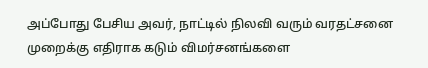அப்போது பேசிய அவர், நாட்டில் நிலவி வரும் வரதட்சனை முறைக்கு எதிராக கடும் விமர்சனங்களை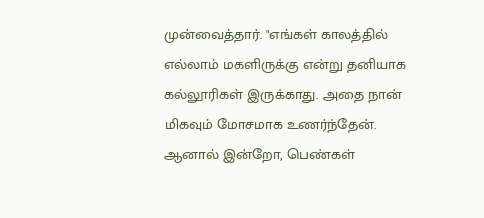முன்வைத்தார். "எங்கள் காலத்தில் எல்லாம் மகளிருக்கு என்று தனியாக கல்லூரிகள் இருக்காது. அதை நான் மிகவும் மோசமாக உணர்ந்தேன்.
ஆனால் இன்றோ, பெண்கள்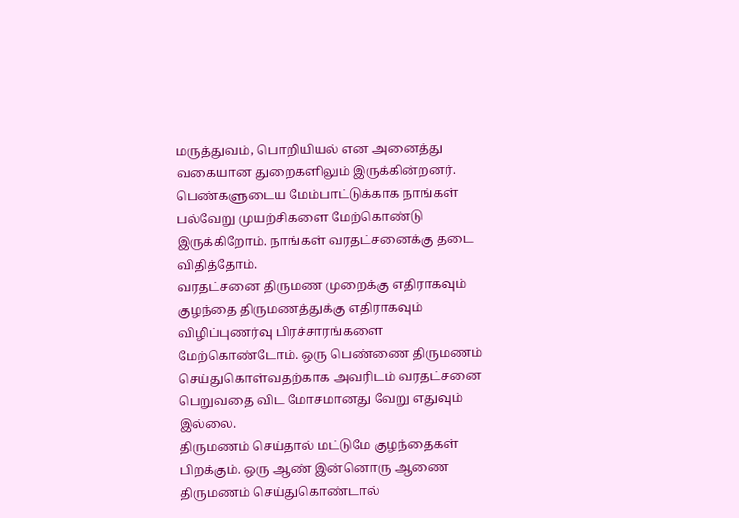மருத்துவம், பொறியியல் என அனைத்து வகையான துறைகளிலும் இருக்கின்றனர். பெண்களுடைய மேம்பாட்டுக்காக நாங்கள் பல்வேறு முயற்சிகளை மேற்கொண்டு இருக்கிறோம். நாங்கள் வரதட்சனைக்கு தடை விதித்தோம்.
வரதட்சனை திருமண முறைக்கு எதிராகவும் குழந்தை திருமணத்துக்கு எதிராகவும் விழிப்புணர்வு பிரச்சாரங்களை மேற்கொண்டோம். ஒரு பெண்ணை திருமணம் செய்துகொள்வதற்காக அவரிடம் வரதட்சனை பெறுவதை விட மோசமானது வேறு எதுவும் இல்லை.
திருமணம் செய்தால் மட்டுமே குழந்தைகள் பிறக்கும். ஒரு ஆண் இன்னொரு ஆணை திருமணம் செய்துகொண்டால்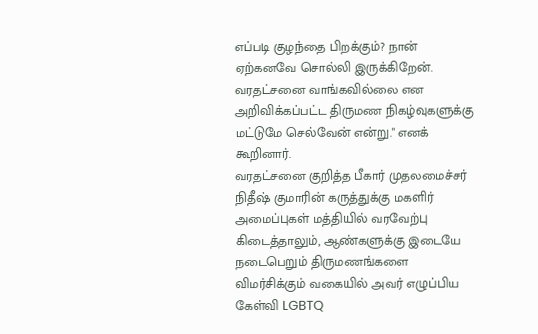எப்படி குழந்தை பிறக்கும்? நான் ஏற்கனவே சொல்லி இருக்கிறேன். வரதட்சனை வாங்கவில்லை என அறிவிக்கப்பட்ட திருமண நிகழ்வுகளுக்கு மட்டுமே செல்வேன் என்று." எனக் கூறினார்.
வரதட்சனை குறித்த பீகார் முதலமைச்சர் நிதீஷ் குமாரின் கருத்துக்கு மகளிர் அமைப்புகள் மத்தியில் வரவேற்பு கிடைத்தாலும், ஆண்களுக்கு இடையே நடைபெறும் திருமணங்களை விமர்சிக்கும் வகையில் அவர் எழுப்பிய கேள்வி LGBTQ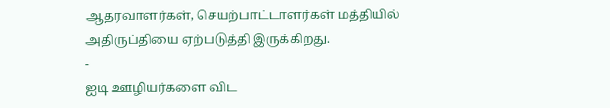ஆதரவாளர்கள், செயற்பாட்டாளர்கள் மத்தியில் அதிருப்தியை ஏற்படுத்தி இருக்கிறது.
-
ஐடி ஊழியர்களை விட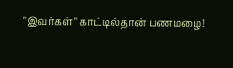"இவர்கள்" காட்டில்தான் பணமழை!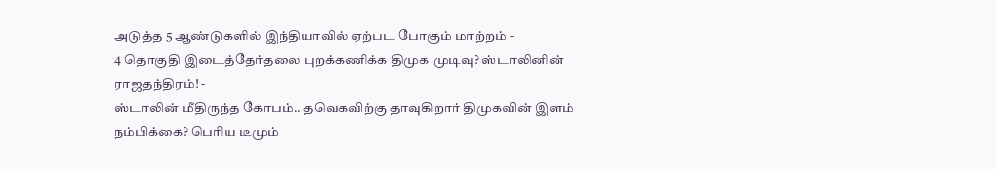அடுத்த 5 ஆண்டுகளில் இந்தியாவில் ஏற்பட போகும் மாற்றம் -
4 தொகுதி இடைத்தேர்தலை புறக்கணிக்க திமுக முடிவு? ஸ்டாலினின் ராஜதந்திரம்! -
ஸ்டாலின் மீதிருந்த கோபம்.. தவெகவிற்கு தாவுகிறார் திமுகவின் இளம் நம்பிக்கை? பெரிய டீமும்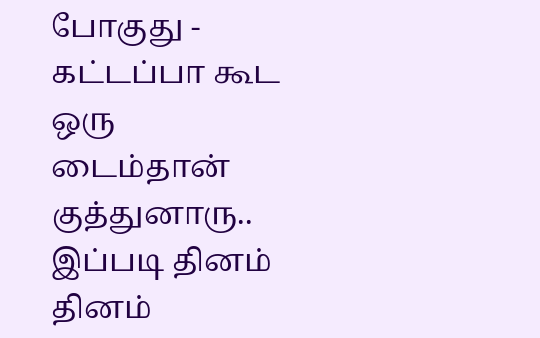போகுது -
கட்டப்பா கூட ஒரு டைம்தான் குத்துனாரு.. இப்படி தினம் தினம்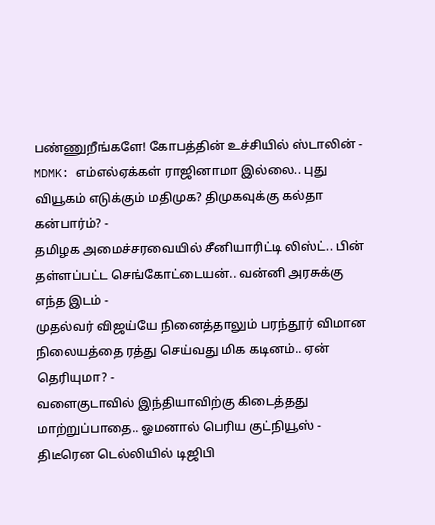பண்ணுறீங்களே! கோபத்தின் உச்சியில் ஸ்டாலின் -
MDMK: எம்எல்ஏக்கள் ராஜினாமா இல்லை.. புது வியூகம் எடுக்கும் மதிமுக? திமுகவுக்கு கல்தா கன்பார்ம்? -
தமிழக அமைச்சரவையில் சீனியாரிட்டி லிஸ்ட்.. பின் தள்ளப்பட்ட செங்கோட்டையன்.. வன்னி அரசுக்கு எந்த இடம் -
முதல்வர் விஜய்யே நினைத்தாலும் பரந்தூர் விமான நிலையத்தை ரத்து செய்வது மிக கடினம்.. ஏன் தெரியுமா? -
வளைகுடாவில் இந்தியாவிற்கு கிடைத்தது மாற்றுப்பாதை.. ஓமனால் பெரிய குட்நியூஸ் -
திடீரென டெல்லியில் டிஜிபி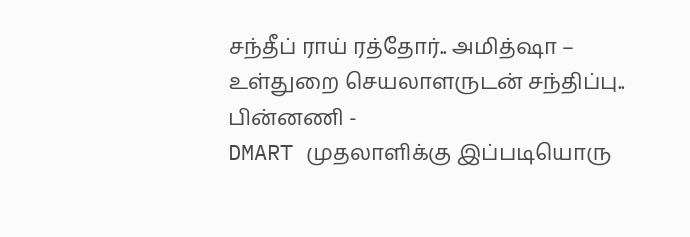சந்தீப் ராய் ரத்தோர்.. அமித்ஷா – உள்துறை செயலாளருடன் சந்திப்பு.. பின்னணி -
DMART முதலாளிக்கு இப்படியொரு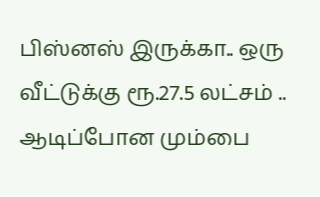பிஸ்னஸ் இருக்கா.. ஒரு வீட்டுக்கு ரூ.27.5 லட்சம் .. ஆடிப்போன மும்பை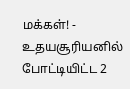மக்கள்! -
உதயசூரியனில் போட்டியிட்ட 2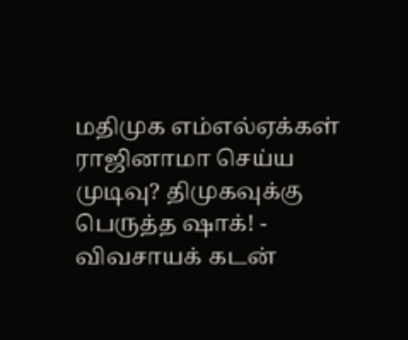மதிமுக எம்எல்ஏக்கள் ராஜினாமா செய்ய முடிவு? திமுகவுக்கு பெருத்த ஷாக்! -
விவசாயக் கடன்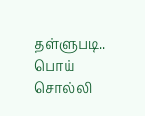தள்ளுபடி.. பொய் சொல்லி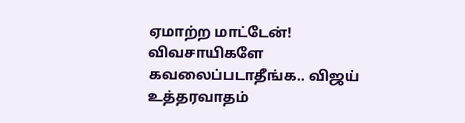ஏமாற்ற மாட்டேன்! விவசாயிகளே கவலைப்படாதீங்க.. விஜய் உத்தரவாதம்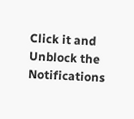Click it and Unblock the Notifications